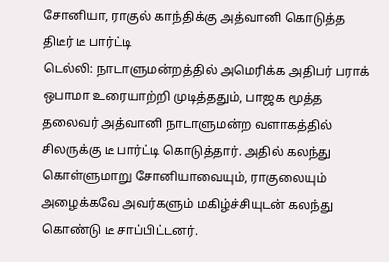சோனியா, ராகுல் காந்திக்கு அத்வானி கொடுத்த திடீர் டீ பார்ட்டி
டெல்லி: நாடாளுமன்றத்தில் அமெரிக்க அதிபர் பராக் ஒபாமா உரையாற்றி முடித்ததும், பாஜக மூத்த தலைவர் அத்வானி நாடாளுமன்ற வளாகத்தில் சிலருக்கு டீ பார்ட்டி கொடுத்தார். அதில் கலந்து கொள்ளுமாறு சோனியாவையும், ராகுலையும் அழைக்கவே அவர்களும் மகிழ்ச்சியுடன் கலந்து கொண்டு டீ சாப்பிட்டனர்.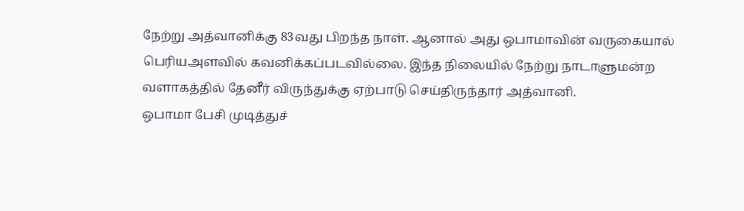நேற்று அத்வானிக்கு 83வது பிறந்த நாள். ஆனால் அது ஒபாமாவின் வருகையால் பெரியஅளவில் கவனிக்கப்படவில்லை. இந்த நிலையில் நேற்று நாடாளுமன்ற வளாகத்தில் தேனீர் விருந்துக்கு ஏற்பாடு செய்திருந்தார் அத்வானி.
ஒபாமா பேசி முடித்துச்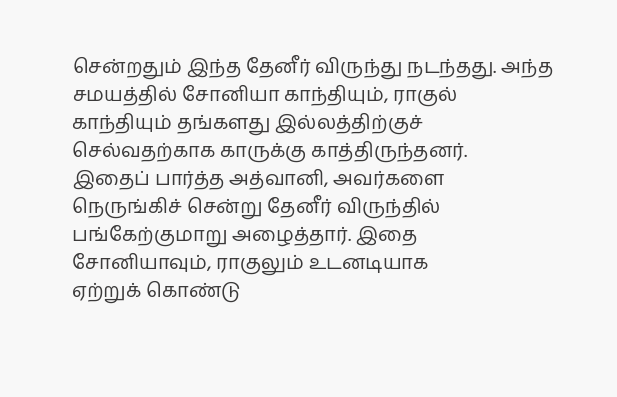சென்றதும் இந்த தேனீர் விருந்து நடந்தது. அந்த சமயத்தில் சோனியா காந்தியும், ராகுல் காந்தியும் தங்களது இல்லத்திற்குச் செல்வதற்காக காருக்கு காத்திருந்தனர்.
இதைப் பார்த்த அத்வானி, அவர்களை நெருங்கிச் சென்று தேனீர் விருந்தில் பங்கேற்குமாறு அழைத்தார். இதை சோனியாவும், ராகுலும் உடனடியாக
ஏற்றுக் கொண்டு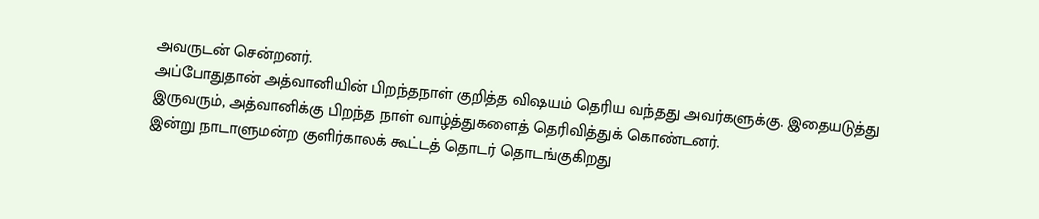அவருடன் சென்றனர்.
அப்போதுதான் அத்வானியின் பிறந்தநாள் குறித்த விஷயம் தெரிய வந்தது அவர்களுக்கு. இதையடுத்து இருவரும், அத்வானிக்கு பிறந்த நாள் வாழ்த்துகளைத் தெரிவித்துக் கொண்டனர்.
இன்று நாடாளுமன்ற குளிர்காலக் கூட்டத் தொடர் தொடங்குகிறது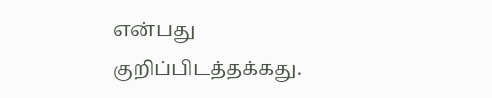என்பது குறிப்பிடத்தக்கது.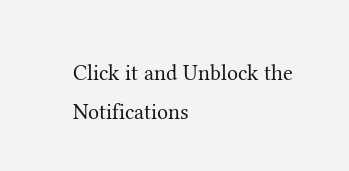Click it and Unblock the Notifications